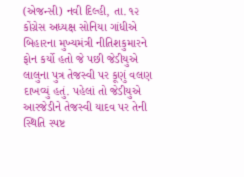(એજન્સી) નવી દિલ્હી, તા. ૧૨
કોંગ્રેસ અધ્યક્ષ સોનિયા ગાંધીએ બિહારના મુખ્યમંત્રી નીતિશકુમારને ફોન કર્યો હતો જે પછી જેડીયુએ લાલુના પુત્ર તેજસ્વી પર કૂણું વલણ દાખવ્યું હતું. પહેલાં તો જેડીયુએ આરજેડીને તેજસ્વી યાદવ પર તેની સ્થિતિ સ્પષ્ટ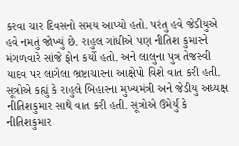કરવા ચાર દિવસનો સમય આપ્યો હતો. પરંતુ હવે જેડીયુએ હવે નમતું જોખ્યું છે. રાહુલ ગાંધીએ પણ નીતિશ કુમારને મંગળવારે સાંજે ફોન કર્યો હતો. અને લાલુના પુત્ર તેજસ્વી યાદવ પર લાગેલા ભ્રષ્ટાચારના આક્ષેપો વિશે વાત કરી હતી. સૂત્રોએ કહ્યું કે રાહુલે બિહારના મુખ્યમંત્રી અને જેડીયુ અધ્યક્ષ નીતિશકુમાર સાથે વાત કરી હતી. સૂત્રોએ ઉમેર્યું કે નીતિશકુમાર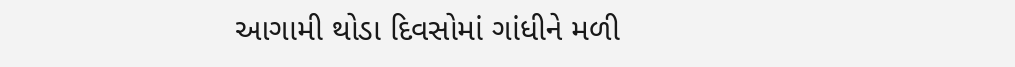આગામી થોડા દિવસોમાં ગાંધીને મળી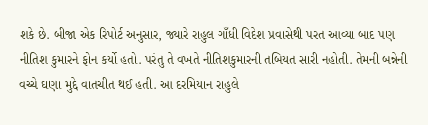શકે છે. બીજા એક રિપોર્ટ અનુસાર, જ્યારે રાહુલ ગાઁધી વિદેશ પ્રવાસેથી પરત આવ્યા બાદ પણ નીતિશ કુમારને ફોન કર્યો હતો. પરંતુ તે વખતે નીતિશકુમારની તબિયત સારી નહોતી. તેમની બન્નેની વચ્ચે ઘણા મુદ્દે વાતચીત થઈ હતી. આ દરમિયાન રાહુલે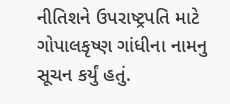નીતિશને ઉપરાષ્ટ્રપતિ માટે ગોપાલકૃષ્ણ ગાંધીના નામનુ સૂચન કર્યું હતું.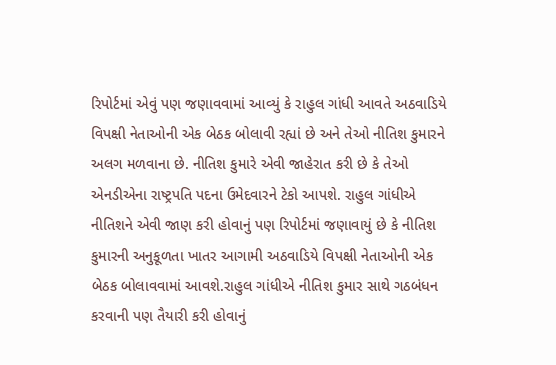રિપોર્ટમાં એવું પણ જણાવવામાં આવ્યું કે રાહુલ ગાંધી આવતે અઠવાડિયે વિપક્ષી નેતાઓની એક બેઠક બોલાવી રહ્યાં છે અને તેઓ નીતિશ કુમારને અલગ મળવાના છે. નીતિશ કુમારે એવી જાહેરાત કરી છે કે તેઓ એનડીએના રાષ્ટ્રપતિ પદના ઉમેદવારને ટેકો આપશે. રાહુલ ગાંધીએ નીતિશને એવી જાણ કરી હોવાનું પણ રિપોર્ટમાં જણાવાયું છે કે નીતિશ કુમારની અનુકૂળતા ખાતર આગામી અઠવાડિયે વિપક્ષી નેતાઓની એક બેઠક બોલાવવામાં આવશે.રાહુલ ગાંધીએ નીતિશ કુમાર સાથે ગઠબંધન કરવાની પણ તૈયારી કરી હોવાનું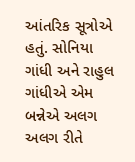આંતરિક સૂત્રોએ હતું. સોનિયા ગાંધી અને રાહુલ ગાંધીએ એમ બન્નેએ અલગ અલગ રીતે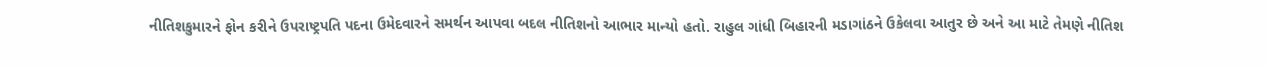નીતિશકુમારને ફોન કરીને ઉપરાષ્ટ્રપતિ પદના ઉમેદવારને સમર્થન આપવા બદલ નીતિશનો આભાર માન્યો હતો. રાહુલ ગાંધી બિહારની મડાગાંઠને ઉકેલવા આતુર છે અને આ માટે તેમણે નીતિશ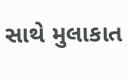સાથે મુલાકાત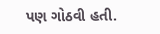પણ ગોઠવી હતી.